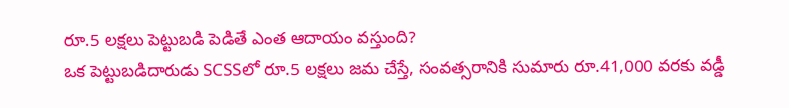రూ.5 లక్షలు పెట్టుబడి పెడితే ఎంత ఆదాయం వస్తుంది?
ఒక పెట్టుబడిదారుడు SCSSలో రూ.5 లక్షలు జమ చేస్తే, సంవత్సరానికి సుమారు రూ.41,000 వరకు వడ్డీ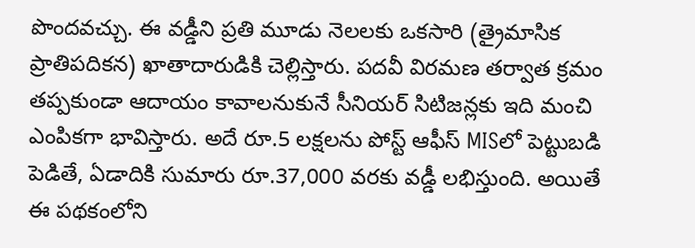పొందవచ్చు. ఈ వడ్డీని ప్రతి మూడు నెలలకు ఒకసారి (త్రైమాసిక ప్రాతిపదికన) ఖాతాదారుడికి చెల్లిస్తారు. పదవీ విరమణ తర్వాత క్రమం తప్పకుండా ఆదాయం కావాలనుకునే సీనియర్ సిటిజన్లకు ఇది మంచి ఎంపికగా భావిస్తారు. అదే రూ.5 లక్షలను పోస్ట్ ఆఫీస్ MISలో పెట్టుబడి పెడితే, ఏడాదికి సుమారు రూ.37,000 వరకు వడ్డీ లభిస్తుంది. అయితే ఈ పథకంలోని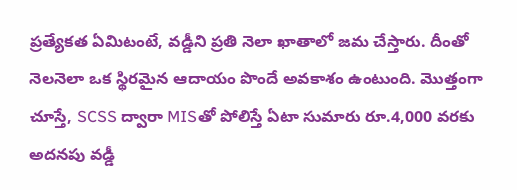ప్రత్యేకత ఏమిటంటే, వడ్డీని ప్రతి నెలా ఖాతాలో జమ చేస్తారు. దీంతో నెలనెలా ఒక స్థిరమైన ఆదాయం పొందే అవకాశం ఉంటుంది. మొత్తంగా చూస్తే, SCSS ద్వారా MISతో పోలిస్తే ఏటా సుమారు రూ.4,000 వరకు అదనపు వడ్డీ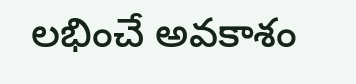లభించే అవకాశం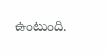ఉంటుంది.